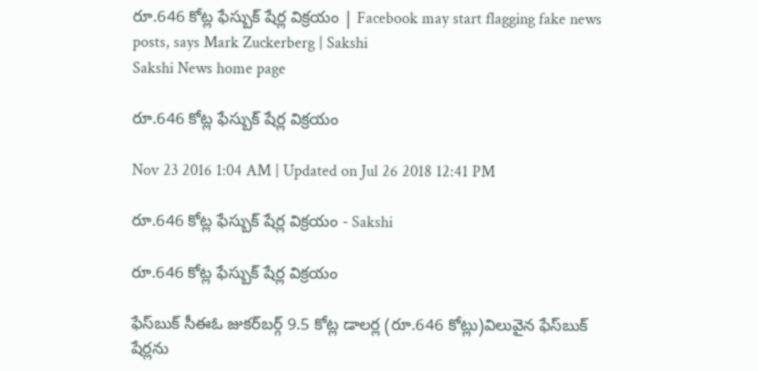రూ.646 కోట్ల ఫేస్బుక్ షేర్ల విక్రయం | Facebook may start flagging fake news posts, says Mark Zuckerberg | Sakshi
Sakshi News home page

రూ.646 కోట్ల ఫేస్బుక్ షేర్ల విక్రయం

Nov 23 2016 1:04 AM | Updated on Jul 26 2018 12:41 PM

రూ.646 కోట్ల ఫేస్బుక్ షేర్ల విక్రయం - Sakshi

రూ.646 కోట్ల ఫేస్బుక్ షేర్ల విక్రయం

ఫేస్‌బుక్ సీఈఓ జుకర్‌బర్గ్ 9.5 కోట్ల డాలర్ల (రూ.646 కోట్లు)విలువైన ఫేస్‌బుక్ షేర్లను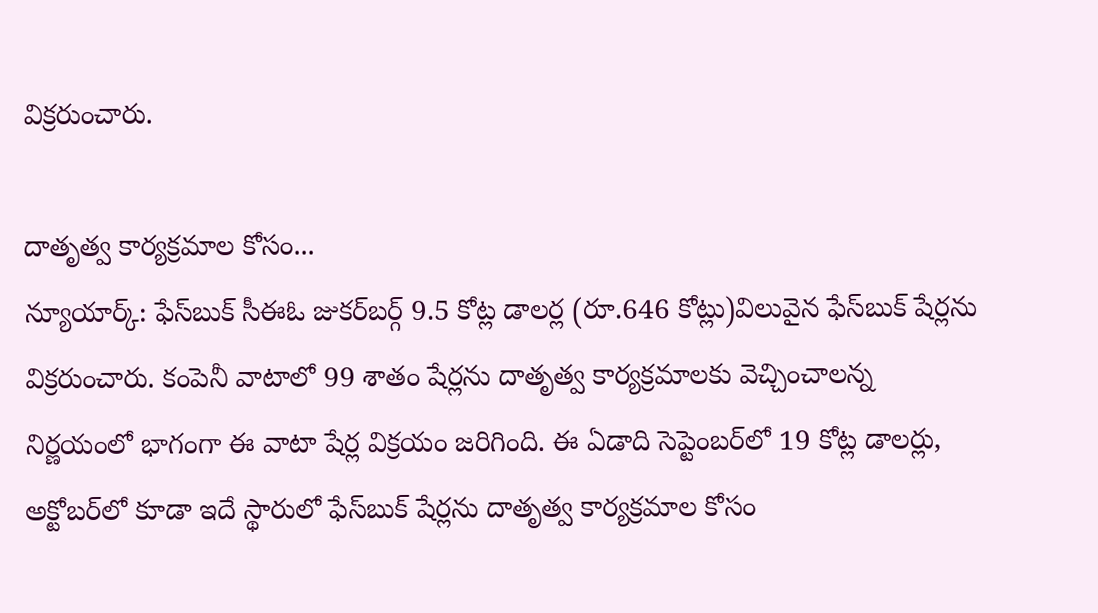విక్రరుంచారు.

దాతృత్వ కార్యక్రమాల కోసం...
న్యూయార్క్: ఫేస్‌బుక్ సీఈఓ జుకర్‌బర్గ్ 9.5 కోట్ల డాలర్ల (రూ.646 కోట్లు)విలువైన ఫేస్‌బుక్ షేర్లను విక్రరుంచారు. కంపెనీ వాటాలో 99 శాతం షేర్లను దాతృత్వ కార్యక్రమాలకు వెచ్చించాలన్న నిర్ణయంలో భాగంగా ఈ వాటా షేర్ల విక్రయం జరిగింది. ఈ ఏడాది సెప్టెంబర్‌లో 19 కోట్ల డాలర్లు, అక్టోబర్‌లో కూడా ఇదే స్థారులో ఫేస్‌బుక్ షేర్లను దాతృత్వ కార్యక్రమాల కోసం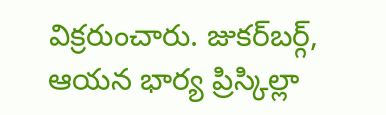విక్రరుంచారు. జుకర్‌బర్గ్, ఆయన భార్య ప్రిస్కిల్లా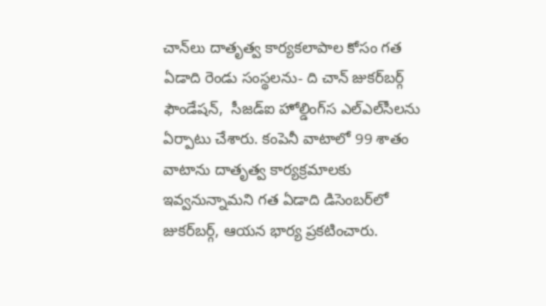చాన్‌లు దాతృత్వ కార్యకలాపాల కోసం గత ఏడాది రెండు సంస్థలను- ది చాన్ జుకర్‌బర్గ్ ఫౌండేషన్,  సీజడ్‌ఐ హోల్డింగ్‌‌స ఎల్‌ఎల్‌సీలను ఏర్పాటు చేశారు. కంపెనీ వాటాలో 99 శాతం వాటాను దాతృత్వ కార్యక్రమాలకు ఇవ్వనున్నామని గత ఏడాది డిసెంబర్‌లో జుకర్‌బర్గ్, ఆయన భార్య ప్రకటించారు.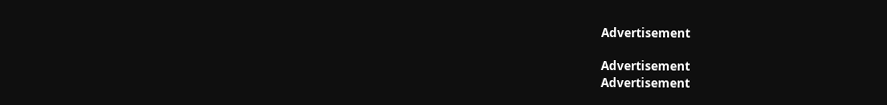Advertisement

Advertisement
Advertisement